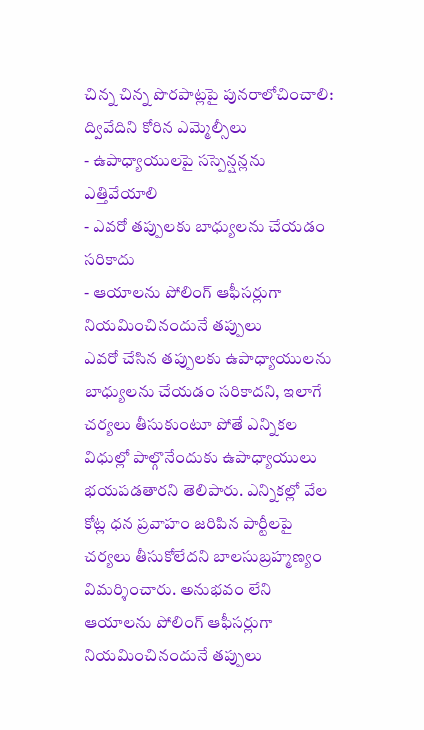చిన్న చిన్న పొరపాట్లపై పునరాలోచించాలి: ద్వివేదిని కోరిన ఎమ్మెల్సీలు
- ఉపాధ్యాయులపై సస్పెన్షన్లను ఎత్తివేయాలి
- ఎవరో తప్పులకు బాధ్యులను చేయడం సరికాదు
- ఆయాలను పోలింగ్ ఆఫీసర్లుగా నియమించినందునే తప్పులు
ఎవరో చేసిన తప్పులకు ఉపాధ్యాయులను బాధ్యులను చేయడం సరికాదని, ఇలాగే చర్యలు తీసుకుంటూ పోతే ఎన్నికల విధుల్లో పాల్గొనేందుకు ఉపాధ్యాయులు భయపడతారని తెలిపారు. ఎన్నికల్లో వేల కోట్ల ధన ప్రవాహం జరిపిన పార్టీలపై చర్యలు తీసుకోలేదని బాలసుబ్రహ్మణ్యం విమర్శించారు. అనుభవం లేని ఆయాలను పోలింగ్ ఆఫీసర్లుగా నియమించినందునే తప్పులు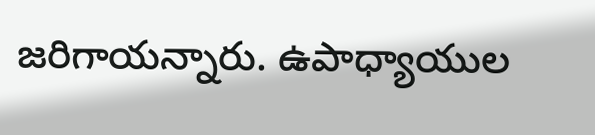జరిగాయన్నారు. ఉపాధ్యాయుల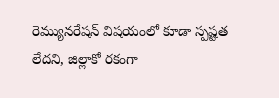రెమ్యునరేషన్ విషయంలో కూడా స్పష్టత లేదని, జిల్లాకో రకంగా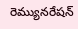రెమ్యునరేషన్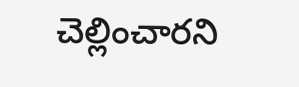చెల్లించారని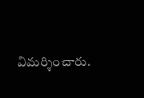విమర్శించారు.